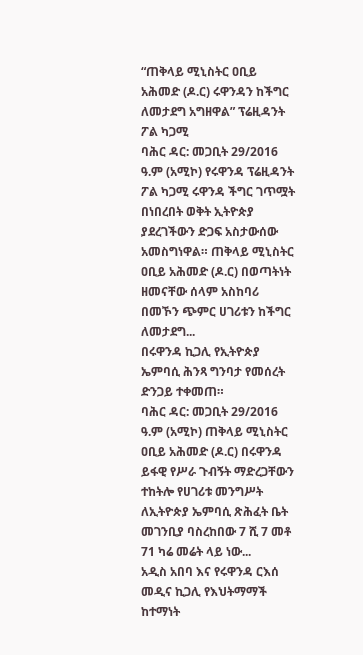“ጠቅላይ ሚኒስትር ዐቢይ አሕመድ (ዶ.ር) ሩዋንዳን ከችግር ለመታደግ አግዘዋል” ፕሬዚዳንት ፖል ካጋሚ
ባሕር ዳር: መጋቢት 29/2016 ዓ.ም (አሚኮ) የሩዋንዳ ፕሬዚዳንት ፖል ካጋሚ ሩዋንዳ ችግር ገጥሟት በነበረበት ወቅት ኢትዮጵያ ያደረገችውን ድጋፍ አስታውሰው አመስግነዋል። ጠቅላይ ሚኒስትር ዐቢይ አሕመድ (ዶ.ር) በወጣትነት ዘመናቸው ሰላም አስከባሪ በመኾን ጭምር ሀገሪቱን ከችግር ለመታደግ...
በሩዋንዳ ኪጋሊ የኢትዮጵያ ኤምባሲ ሕንጻ ግንባታ የመሰረት ድንጋይ ተቀመጠ።
ባሕር ዳር: መጋቢት 29/2016 ዓ.ም (አሚኮ) ጠቅላይ ሚኒስትር ዐቢይ አሕመድ (ዶ.ር) በሩዋንዳ ይፋዊ የሥራ ጉብኝት ማድረጋቸውን ተከትሎ የሀገሪቱ መንግሥት ለኢትዮጵያ ኤምባሲ ጽሕፈት ቤት መገንቢያ ባስረከበው 7 ሺ 7 መቶ 71 ካሬ መሬት ላይ ነው...
አዲስ አበባ እና የሩዋንዳ ርእሰ መዲና ኪጋሊ የእህትማማች ከተማነት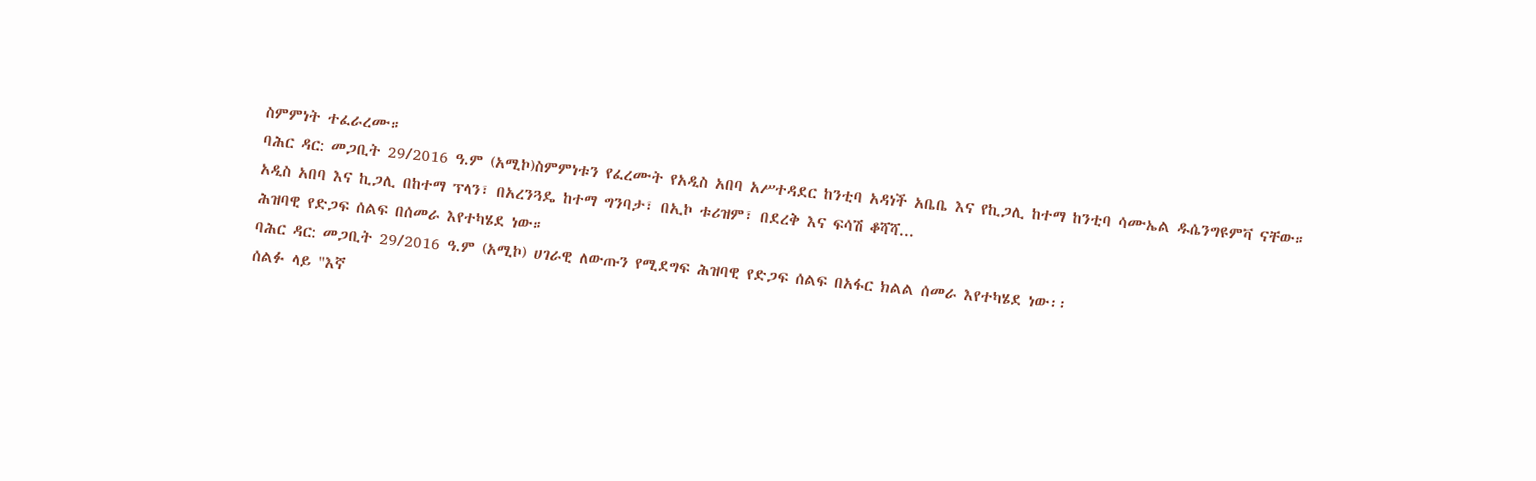ስምምነት ተፈራረሙ።
ባሕር ዳር: መጋቢት 29/2016 ዓ.ም (አሚኮ)ስምምነቱን የፈረሙት የአዲስ አበባ አሥተዳደር ከንቲባ አዳነች አቤቤ እና የኪጋሊ ከተማ ከንቲባ ሳሙኤል ዱሴንግዩምቫ ናቸው።
አዲስ አበባ እና ኪጋሊ በከተማ ፕላን፣ በአረንጓዴ ከተማ ግንባታ፣ በኢኮ ቱሪዝም፣ በደረቅ እና ፍሳሽ ቆሻሻ...
ሕዝባዊ የድጋፍ ሰልፍ በሰመራ እየተካሄደ ነው።
ባሕር ዳር: መጋቢት 29/2016 ዓ.ም (አሚኮ) ሀገራዊ ለውጡን የሚደግፍ ሕዝባዊ የድጋፍ ሰልፍ በአፋር ክልል ሰመራ እየተካሄደ ነው፡፡
ሰልፉ ላይ "እኛ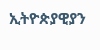ኢትዮጵያዊያን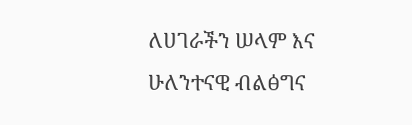ለሀገራችን ሠላም እና ሁለንተናዊ ብልፅግና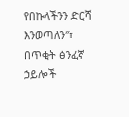የበኩላችንን ድርሻ እንወጣለን″፣ በጥቂት ፅንፈኛ ኃይሎች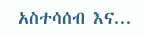አስተሳሰብ እና...